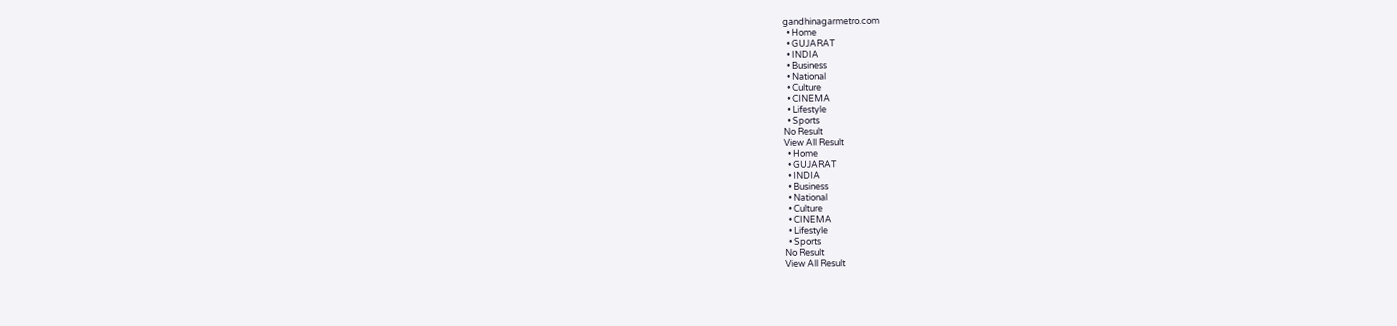gandhinagarmetro.com
  • Home
  • GUJARAT
  • INDIA
  • Business
  • National
  • Culture
  • CINEMA
  • Lifestyle
  • Sports
No Result
View All Result
  • Home
  • GUJARAT
  • INDIA
  • Business
  • National
  • Culture
  • CINEMA
  • Lifestyle
  • Sports
No Result
View All Result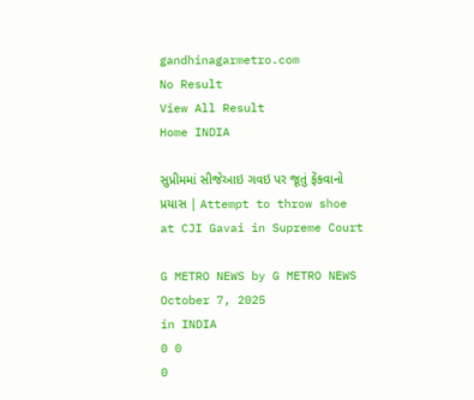gandhinagarmetro.com
No Result
View All Result
Home INDIA

સુપ્રીમમાં સીજેઆઇ ગવઇ પર જૂતું ફેંકવાનો પ્રયાસ | Attempt to throw shoe at CJI Gavai in Supreme Court

G METRO NEWS by G METRO NEWS
October 7, 2025
in INDIA
0 0
0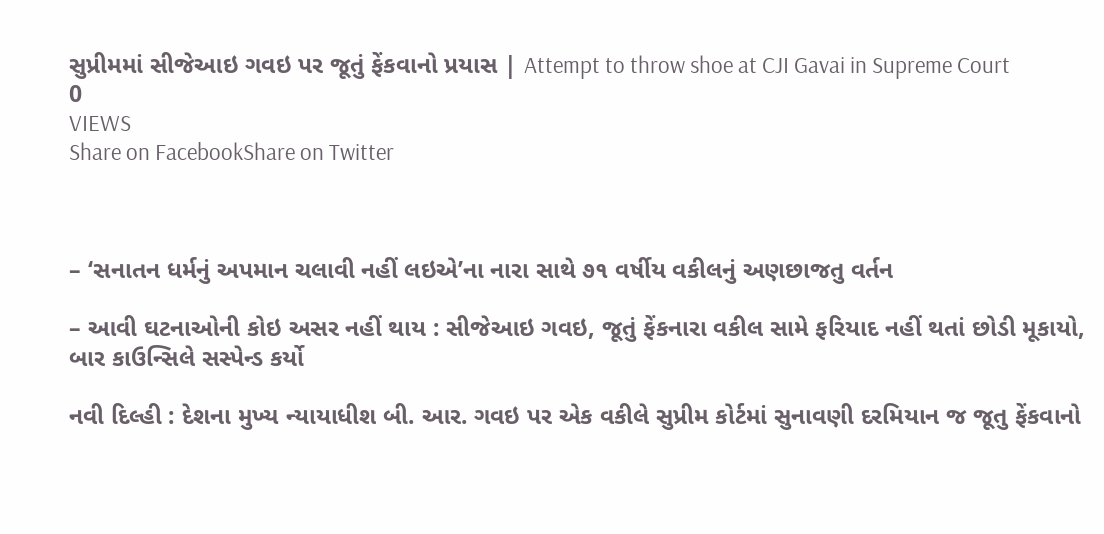સુપ્રીમમાં સીજેઆઇ ગવઇ પર જૂતું ફેંકવાનો પ્રયાસ | Attempt to throw shoe at CJI Gavai in Supreme Court
0
VIEWS
Share on FacebookShare on Twitter



– ‘સનાતન ધર્મનું અપમાન ચલાવી નહીં લઇએ’ના નારા સાથે ૭૧ વર્ષીય વકીલનું અણછાજતુ વર્તન

– આવી ઘટનાઓની કોઇ અસર નહીં થાય : સીજેઆઇ ગવઇ, જૂતું ફેંકનારા વકીલ સામે ફરિયાદ નહીં થતાં છોડી મૂકાયો, બાર કાઉન્સિલે સસ્પેન્ડ કર્યો

નવી દિલ્હી : દેશના મુખ્ય ન્યાયાધીશ બી. આર. ગવઇ પર એક વકીલે સુપ્રીમ કોર્ટમાં સુનાવણી દરમિયાન જ જૂતુ ફેંકવાનો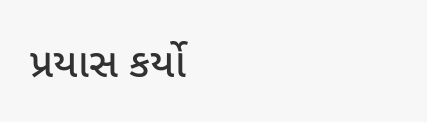પ્રયાસ કર્યો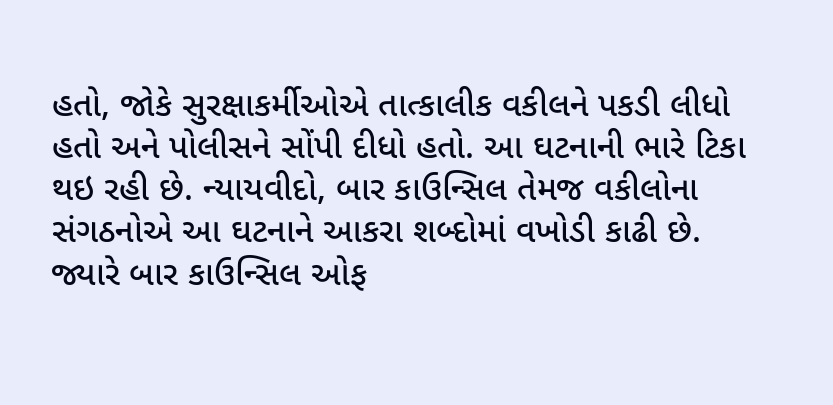હતો, જોકે સુરક્ષાકર્મીઓએ તાત્કાલીક વકીલને પકડી લીધો હતો અને પોલીસને સોંપી દીધો હતો. આ ઘટનાની ભારે ટિકા થઇ રહી છે. ન્યાયવીદો, બાર કાઉન્સિલ તેમજ વકીલોના સંગઠનોએ આ ઘટનાને આકરા શબ્દોમાં વખોડી કાઢી છે. જ્યારે બાર કાઉન્સિલ ઓફ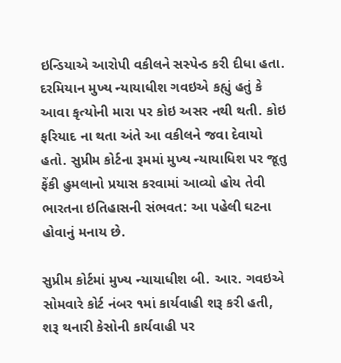ઇન્ડિયાએ આરોપી વકીલને સસ્પેન્ડ કરી દીધા હતા. દરમિયાન મુખ્ય ન્યાયાધીશ ગવઇએ કહ્યું હતું કે આવા કૃત્યોની મારા પર કોઇ અસર નથી થતી. કોઇ ફરિયાદ ના થતા અંતે આ વકીલને જવા દેવાયો હતો. સુપ્રીમ કોર્ટના રૂમમાં મુખ્ય ન્યાયાધિશ પર જૂતુ ફેંકી હુમલાનો પ્રયાસ કરવામાં આવ્યો હોય તેવી  ભારતના ઇતિહાસની સંભવત: આ પહેલી ઘટના હોવાનું મનાય છે.

સુપ્રીમ કોર્ટમાં મુખ્ય ન્યાયાધીશ બી. આર. ગવઇએ સોમવારે કોર્ટ નંબર ૧માં કાર્યવાહી શરૂ કરી હતી, શરૂ થનારી કેસોની કાર્યવાહી પર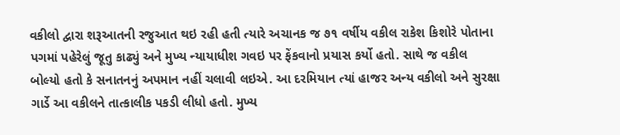વકીલો દ્વારા શરૂઆતની રજુઆત થઇ રહી હતી ત્યારે અચાનક જ ૭૧ વર્ષીય વકીલ રાકેશ કિશોરે પોતાના પગમાં પહેરેલું જૂતુ કાઢ્યું અને મુખ્ય ન્યાયાધીશ ગવઇ પર ફેંકવાનો પ્રયાસ કર્યો હતો. સાથે જ વકીલ બોલ્યો હતો કે સનાતનનું અપમાન નહીં ચલાવી લઇએ. આ દરમિયાન ત્યાં હાજર અન્ય વકીલો અને સુરક્ષા ગાર્ડે આ વકીલને તાત્કાલીક પકડી લીધો હતો. મુખ્ય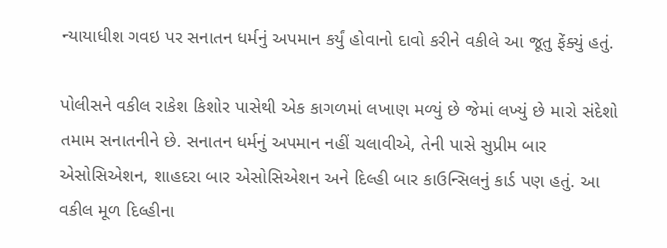ન્યાયાધીશ ગવઇ પર સનાતન ધર્મનું અપમાન કર્યું હોવાનો દાવો કરીને વકીલે આ જૂતુ ફેંક્યું હતું.

પોલીસને વકીલ રાકેશ કિશોર પાસેથી એક કાગળમાં લખાણ મળ્યું છે જેમાં લખ્યું છે મારો સંદેશો તમામ સનાતનીને છે. સનાતન ધર્મનું અપમાન નહીં ચલાવીએ, તેની પાસે સુપ્રીમ બાર એસોસિએશન, શાહદરા બાર એસોસિએશન અને દિલ્હી બાર કાઉન્સિલનું કાર્ડ પણ હતું. આ વકીલ મૂળ દિલ્હીના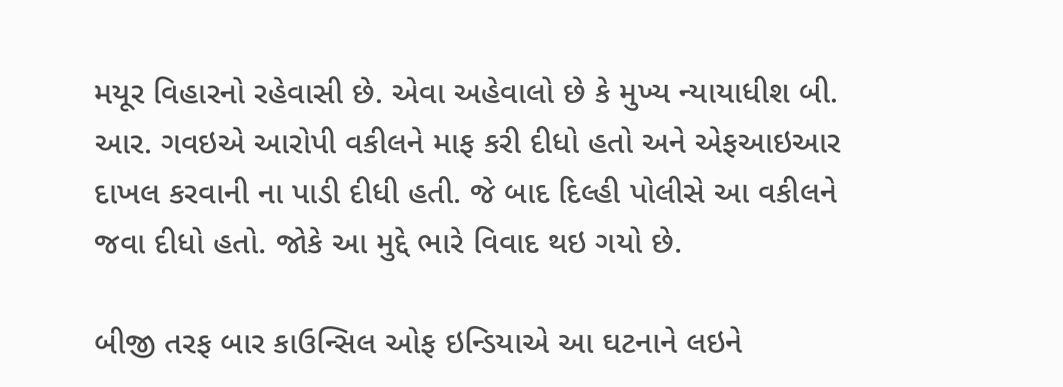મયૂર વિહારનો રહેવાસી છે. એવા અહેવાલો છે કે મુખ્ય ન્યાયાધીશ બી. આર. ગવઇએ આરોપી વકીલને માફ કરી દીધો હતો અને એફઆઇઆર દાખલ કરવાની ના પાડી દીધી હતી. જે બાદ દિલ્હી પોલીસે આ વકીલને જવા દીધો હતો. જોકે આ મુદ્દે ભારે વિવાદ થઇ ગયો છે.

બીજી તરફ બાર કાઉન્સિલ ઓફ ઇન્ડિયાએ આ ઘટનાને લઇને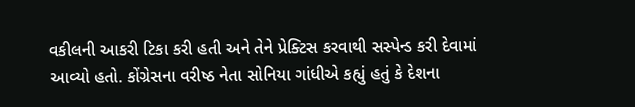વકીલની આકરી ટિકા કરી હતી અને તેને પ્રેક્ટિસ કરવાથી સસ્પેન્ડ કરી દેવામાં આવ્યો હતો. કોંગ્રેસના વરીષ્ઠ નેતા સોનિયા ગાંધીએ કહ્યું હતું કે દેશના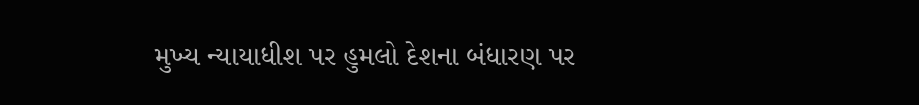મુખ્ય ન્યાયાધીશ પર હુમલો દેશના બંધારણ પર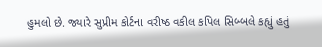હુમલો છે. જ્યારે સુપ્રીમ કોર્ટના વરીષ્ઠ વકીલ કપિલ સિબ્બલે કહ્યું હતું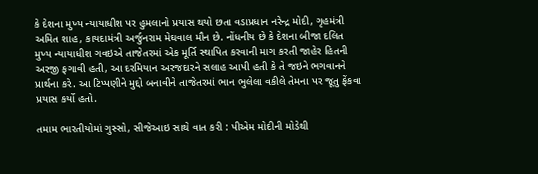કે દેશના મુખ્ય ન્યાયાધીશ પર હુમલાનો પ્રયાસ થયો છતા વડાપ્રધાન નરેન્દ્ર મોદી, ગૃહમંત્રી અમિત શાહ, કાયદામંત્રી અર્જુનરામ મેઘવાલ મૌન છે. નોંધનીય છે કે દેશના બીજા દલિત મુખ્ય ન્યાયાધીશ ગવઇએ તાજેતરમાં એક મૂર્તિ સ્થાપિત કરવાની માગ કરતી જાહેર હિતની અરજી ફગાવી હતી, આ દરમિયાન અરજદારને સલાહ આપી હતી કે તે જઇને ભગવાનને પ્રાર્થના કરે. આ ટિપ્પણીને મુદ્દો બનાવીને તાજેતરમાં ભાન ભુલેલા વકીલે તેમના પર જૂતુ ફેંકવા પ્રયાસ કર્યો હતો.

તમામ ભારતીયોમાં ગુસ્સો, સીજેઆઇ સાથે વાત કરી : પીએમ મોદીની મોડેથી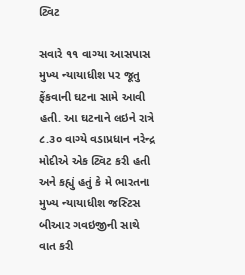ટ્વિટ

સવારે ૧૧ વાગ્યા આસપાસ મુખ્ય ન્યાયાધીશ પર જૂતુ ફેંકવાની ઘટના સામે આવી હતી. આ ઘટનાને લઇને રાત્રે ૮.૩૦ વાગ્યે વડાપ્રધાન નરેન્દ્ર મોદીએ એક ટ્વિટ કરી હતી અને કહ્યું હતું કે મે ભારતના મુખ્ય ન્યાયાધીશ જસ્ટિસ બીઆર ગવઇજીની સાથે વાત કરી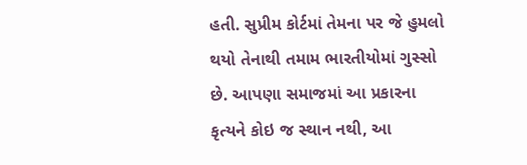હતી. સુપ્રીમ કોર્ટમાં તેમના પર જે હુમલો થયો તેનાથી તમામ ભારતીયોમાં ગુસ્સો છે. આપણા સમાજમાં આ પ્રકારના કૃત્યને કોઇ જ સ્થાન નથી, આ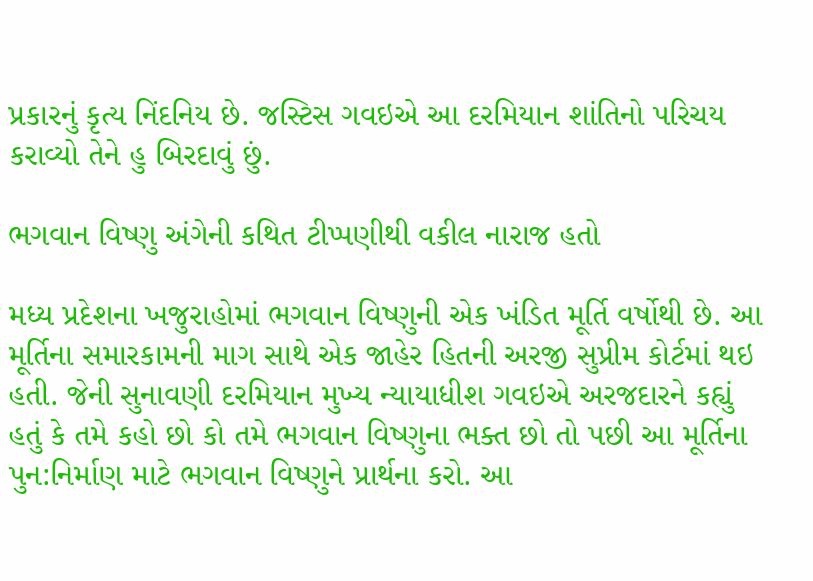પ્રકારનું કૃત્ય નિંદનિય છે. જસ્ટિસ ગવઇએ આ દરમિયાન શાંતિનો પરિચય કરાવ્યો તેને હુ બિરદાવું છું.

ભગવાન વિષ્ણુ અંગેની કથિત ટીપ્પણીથી વકીલ નારાજ હતો

મધ્ય પ્રદેશના ખજુરાહોમાં ભગવાન વિષ્ણુની એક ખંડિત મૂર્તિ વર્ષોથી છે. આ મૂર્તિના સમારકામની માગ સાથે એક જાહેર હિતની અરજી સુપ્રીમ કોર્ટમાં થઇ હતી. જેની સુનાવણી દરમિયાન મુખ્ય ન્યાયાધીશ ગવઇએ અરજદારને કહ્યું હતું કે તમે કહો છો કો તમે ભગવાન વિષ્ણુના ભક્ત છો તો પછી આ મૂર્તિના પુન:નિર્માણ માટે ભગવાન વિષ્ણુને પ્રાર્થના કરો. આ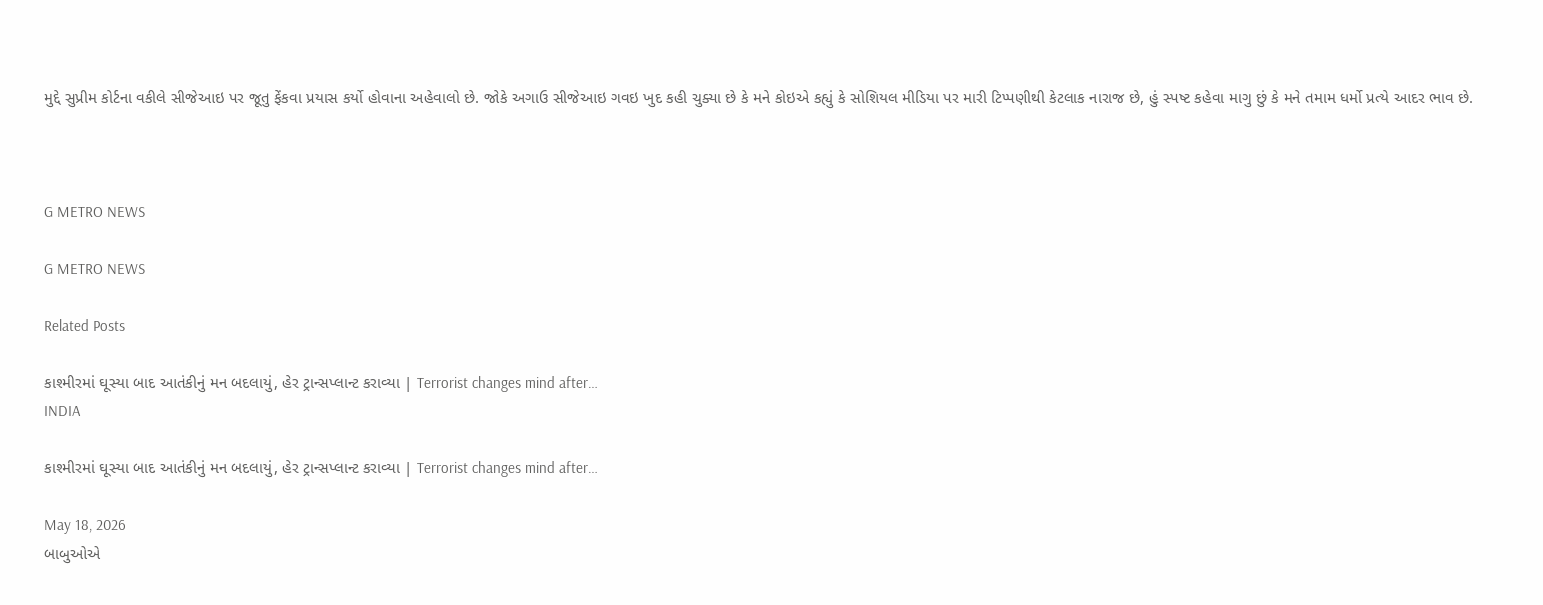મુદ્દે સુપ્રીમ કોર્ટના વકીલે સીજેઆઇ પર જૂતુ ફેંકવા પ્રયાસ કર્યો હોવાના અહેવાલો છે. જોકે અગાઉ સીજેઆઇ ગવઇ ખુદ કહી ચુક્યા છે કે મને કોઇએ કહ્યું કે સોશિયલ મીડિયા પર મારી ટિપ્પણીથી કેટલાક નારાજ છે, હું સ્પષ્ટ કહેવા માગુ છું કે મને તમામ ધર્મો પ્રત્યે આદર ભાવ છે.



G METRO NEWS

G METRO NEWS

Related Posts

કાશ્મીરમાં ઘૂસ્યા બાદ આતંકીનું મન બદલાયું, હેર ટ્રાન્સપ્લાન્ટ કરાવ્યા | Terrorist changes mind after…
INDIA

કાશ્મીરમાં ઘૂસ્યા બાદ આતંકીનું મન બદલાયું, હેર ટ્રાન્સપ્લાન્ટ કરાવ્યા | Terrorist changes mind after…

May 18, 2026
બાબુઓએ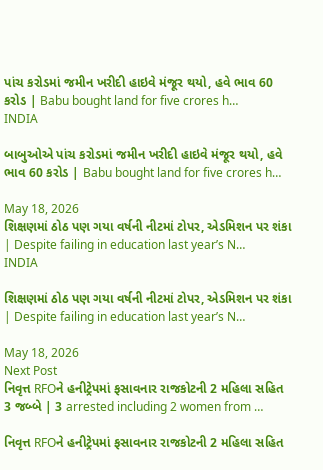પાંચ કરોડમાં જમીન ખરીદી હાઇવે મંજૂર થયો, હવે ભાવ 60 કરોડ | Babu bought land for five crores h…
INDIA

બાબુઓએ પાંચ કરોડમાં જમીન ખરીદી હાઇવે મંજૂર થયો, હવે ભાવ 60 કરોડ | Babu bought land for five crores h…

May 18, 2026
શિક્ષણમાં ઠોઠ પણ ગયા વર્ષની નીટમાં ટોપર, એડમિશન પર શંકા | Despite failing in education last year’s N…
INDIA

શિક્ષણમાં ઠોઠ પણ ગયા વર્ષની નીટમાં ટોપર, એડમિશન પર શંકા | Despite failing in education last year’s N…

May 18, 2026
Next Post
નિવૃત્ત RFOને હનીટ્રેપમાં ફસાવનાર રાજકોટની 2 મહિલા સહિત 3 જબ્બે | 3 arrested including 2 women from …

નિવૃત્ત RFOને હનીટ્રેપમાં ફસાવનાર રાજકોટની 2 મહિલા સહિત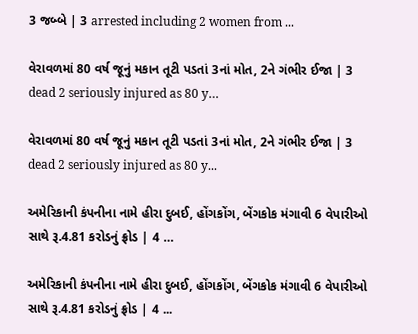3 જબ્બે | 3 arrested including 2 women from ...

વેરાવળમાં 80 વર્ષ જૂનું મકાન તૂટી પડતાં 3નાં મોત, 2ને ગંભીર ઈજા | 3 dead 2 seriously injured as 80 y…

વેરાવળમાં 80 વર્ષ જૂનું મકાન તૂટી પડતાં 3નાં મોત, 2ને ગંભીર ઈજા | 3 dead 2 seriously injured as 80 y...

અમેરિકાની કંપનીના નામે હીરા દુબઈ, હોંગકોંગ, બેંગકોક મંગાવી 6 વેપારીઓ સાથે રૂ.4.81 કરોડનું ફ્રોડ | 4 …

અમેરિકાની કંપનીના નામે હીરા દુબઈ, હોંગકોંગ, બેંગકોક મંગાવી 6 વેપારીઓ સાથે રૂ.4.81 કરોડનું ફ્રોડ | 4 ...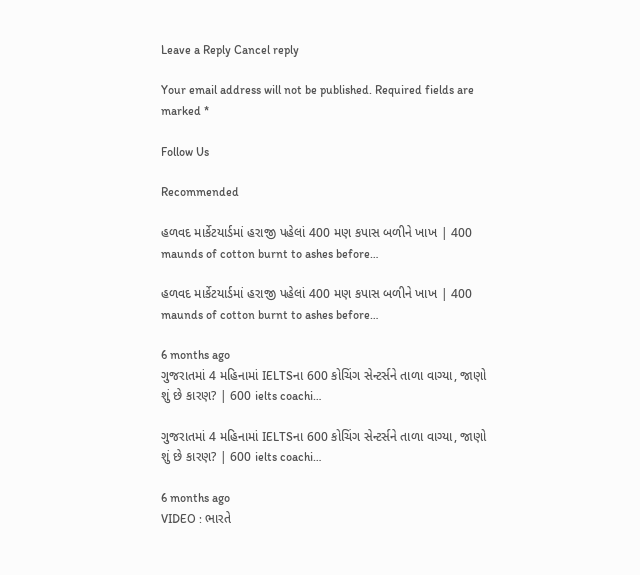Leave a Reply Cancel reply

Your email address will not be published. Required fields are marked *

Follow Us

Recommended

હળવદ માર્કેટયાર્ડમાં હરાજી પહેલાં 400 મણ કપાસ બળીને ખાખ | 400 maunds of cotton burnt to ashes before…

હળવદ માર્કેટયાર્ડમાં હરાજી પહેલાં 400 મણ કપાસ બળીને ખાખ | 400 maunds of cotton burnt to ashes before…

6 months ago
ગુજરાતમાં 4 મહિનામાં IELTSના 600 કોચિંગ સેન્ટર્સને તાળા વાગ્યા, જાણો શું છે કારણ? | 600 ielts coachi…

ગુજરાતમાં 4 મહિનામાં IELTSના 600 કોચિંગ સેન્ટર્સને તાળા વાગ્યા, જાણો શું છે કારણ? | 600 ielts coachi…

6 months ago
VIDEO : ભારતે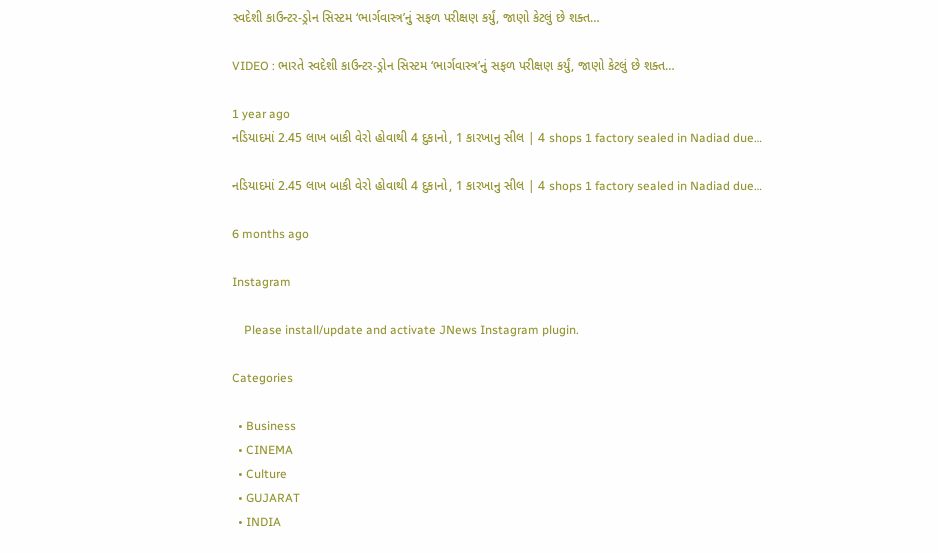સ્વદેશી કાઉન્ટર-ડ્રોન સિસ્ટમ ‘ભાર્ગવાસ્ત્ર’નું સફળ પરીક્ષણ કર્યું, જાણો કેટલું છે શક્ત…

VIDEO : ભારતે સ્વદેશી કાઉન્ટર-ડ્રોન સિસ્ટમ ‘ભાર્ગવાસ્ત્ર’નું સફળ પરીક્ષણ કર્યું, જાણો કેટલું છે શક્ત…

1 year ago
નડિયાદમાં 2.45 લાખ બાકી વેરો હોવાથી 4 દુકાનો, 1 કારખાનુ સીલ | 4 shops 1 factory sealed in Nadiad due…

નડિયાદમાં 2.45 લાખ બાકી વેરો હોવાથી 4 દુકાનો, 1 કારખાનુ સીલ | 4 shops 1 factory sealed in Nadiad due…

6 months ago

Instagram

    Please install/update and activate JNews Instagram plugin.

Categories

  • Business
  • CINEMA
  • Culture
  • GUJARAT
  • INDIA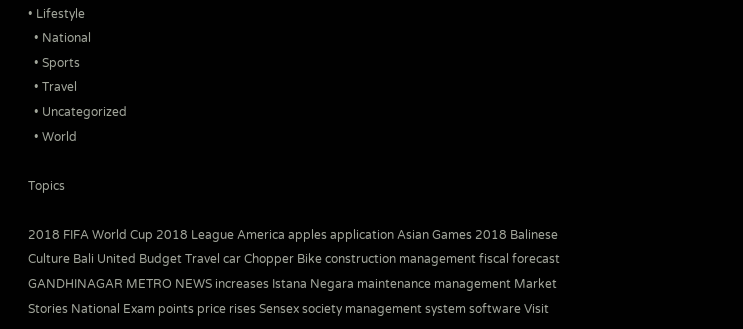• Lifestyle
  • National
  • Sports
  • Travel
  • Uncategorized
  • World

Topics

2018 FIFA World Cup 2018 League America apples application Asian Games 2018 Balinese Culture Bali United Budget Travel car Chopper Bike construction management fiscal forecast GANDHINAGAR METRO NEWS increases Istana Negara maintenance management Market Stories National Exam points price rises Sensex society management system software Visit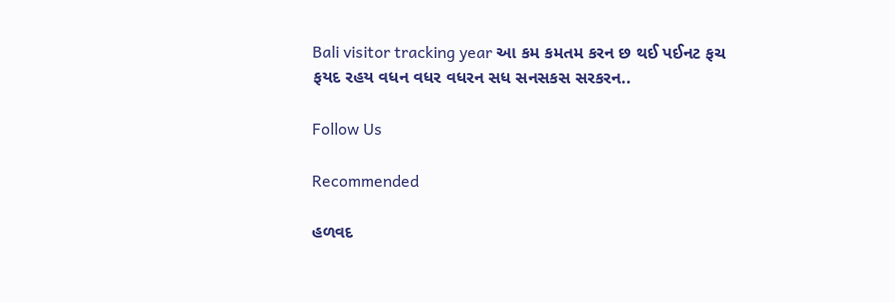Bali visitor tracking year આ કમ કમતમ કરન છ થઈ પઈનટ ફચ ફયદ રહય વધન વધર વધરન સધ સનસકસ સરકરન..

Follow Us

Recommended

હળવદ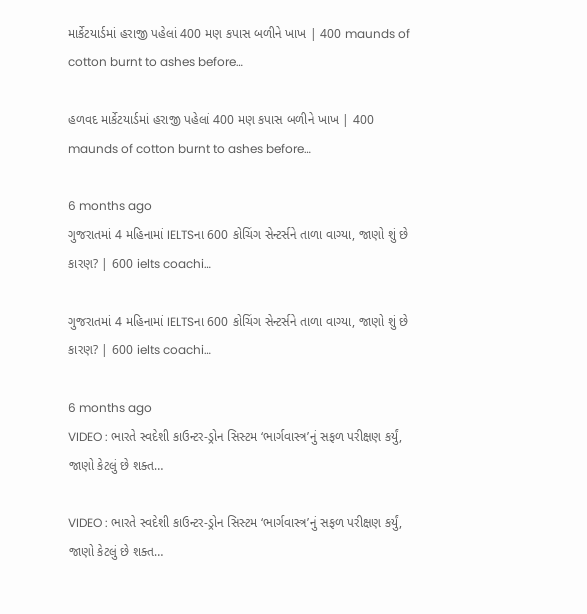માર્કેટયાર્ડમાં હરાજી પહેલાં 400 મણ કપાસ બળીને ખાખ | 400 maunds of cotton burnt to ashes before…

હળવદ માર્કેટયાર્ડમાં હરાજી પહેલાં 400 મણ કપાસ બળીને ખાખ | 400 maunds of cotton burnt to ashes before…

6 months ago
ગુજરાતમાં 4 મહિનામાં IELTSના 600 કોચિંગ સેન્ટર્સને તાળા વાગ્યા, જાણો શું છે કારણ? | 600 ielts coachi…

ગુજરાતમાં 4 મહિનામાં IELTSના 600 કોચિંગ સેન્ટર્સને તાળા વાગ્યા, જાણો શું છે કારણ? | 600 ielts coachi…

6 months ago
VIDEO : ભારતે સ્વદેશી કાઉન્ટર-ડ્રોન સિસ્ટમ ‘ભાર્ગવાસ્ત્ર’નું સફળ પરીક્ષણ કર્યું, જાણો કેટલું છે શક્ત…

VIDEO : ભારતે સ્વદેશી કાઉન્ટર-ડ્રોન સિસ્ટમ ‘ભાર્ગવાસ્ત્ર’નું સફળ પરીક્ષણ કર્યું, જાણો કેટલું છે શક્ત…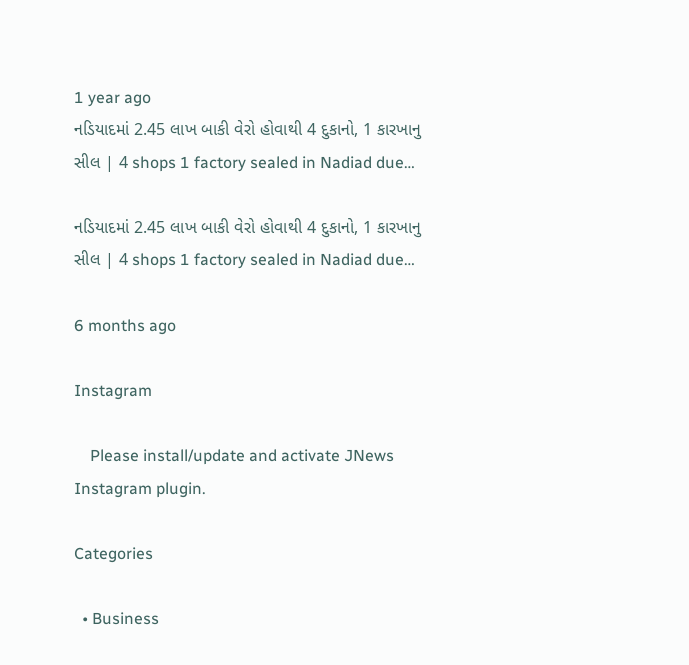1 year ago
નડિયાદમાં 2.45 લાખ બાકી વેરો હોવાથી 4 દુકાનો, 1 કારખાનુ સીલ | 4 shops 1 factory sealed in Nadiad due…

નડિયાદમાં 2.45 લાખ બાકી વેરો હોવાથી 4 દુકાનો, 1 કારખાનુ સીલ | 4 shops 1 factory sealed in Nadiad due…

6 months ago

Instagram

    Please install/update and activate JNews Instagram plugin.

Categories

  • Business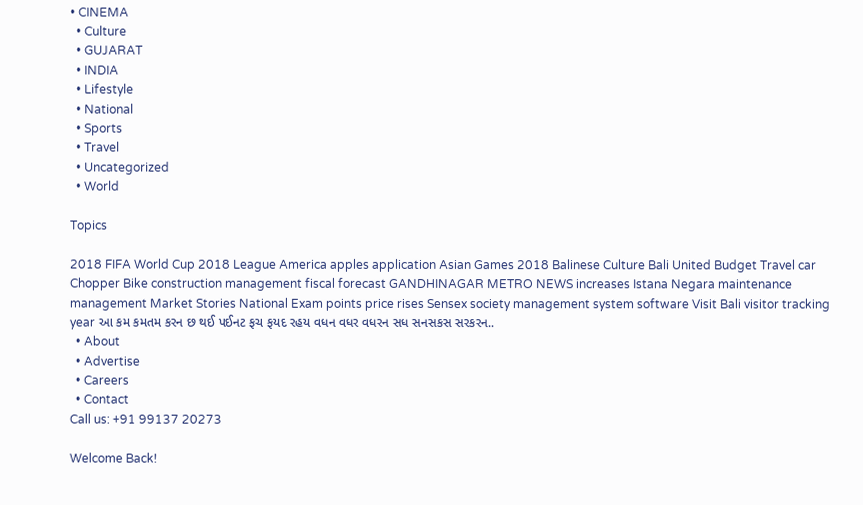• CINEMA
  • Culture
  • GUJARAT
  • INDIA
  • Lifestyle
  • National
  • Sports
  • Travel
  • Uncategorized
  • World

Topics

2018 FIFA World Cup 2018 League America apples application Asian Games 2018 Balinese Culture Bali United Budget Travel car Chopper Bike construction management fiscal forecast GANDHINAGAR METRO NEWS increases Istana Negara maintenance management Market Stories National Exam points price rises Sensex society management system software Visit Bali visitor tracking year આ કમ કમતમ કરન છ થઈ પઈનટ ફચ ફયદ રહય વધન વધર વધરન સધ સનસકસ સરકરન..
  • About
  • Advertise
  • Careers
  • Contact
Call us: +91 99137 20273

Welcome Back!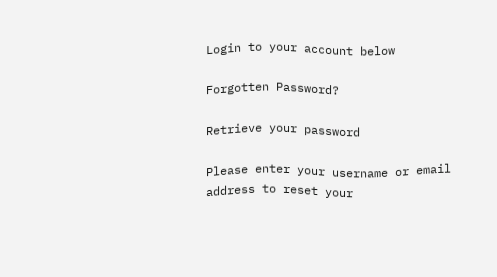Login to your account below

Forgotten Password?

Retrieve your password

Please enter your username or email address to reset your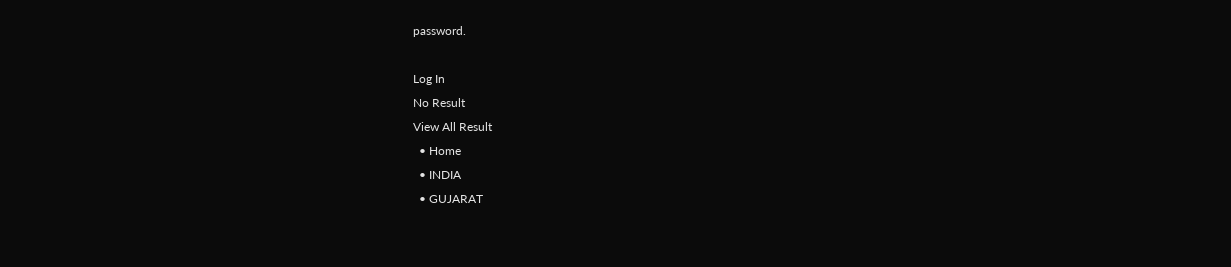password.

Log In
No Result
View All Result
  • Home
  • INDIA
  • GUJARAT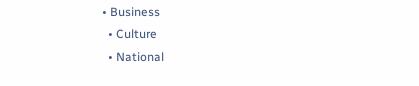• Business
  • Culture
  • National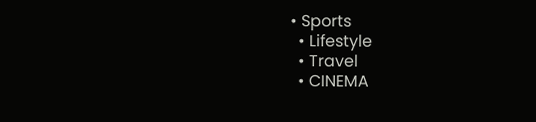• Sports
  • Lifestyle
  • Travel
  • CINEMA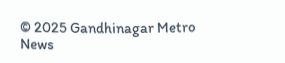© 2025 Gandhinagar Metro News